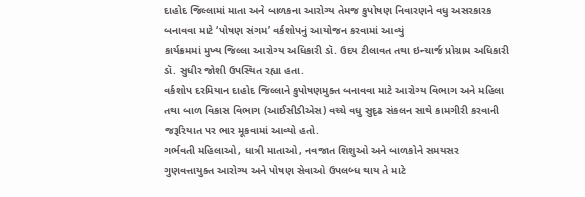દાહોદ જિલ્લામાં માતા અને બાળકના આરોગ્ય તેમજ કુપોષણ નિવારણને વધુ અસરકારક બનાવવા માટે ‘પોષણ સંગમ’ વર્કશોપનું આયોજન કરવામાં આવ્યું
કાર્યક્રમમાં મુખ્ય જિલ્લા આરોગ્ય અધિકારી ડૉ. ઉદય ટીલાવત તથા ઇન્ચાર્જ પ્રોગ્રામ અધિકારી ડૉ. સુધીર જોશી ઉપસ્થિત રહ્યા હતા.
વર્કશોપ દરમિયાન દાહોદ જિલ્લાને કુપોષણમુક્ત બનાવવા માટે આરોગ્ય વિભાગ અને મહિલા તથા બાળ વિકાસ વિભાગ (આઈસીડીએસ) વચ્ચે વધુ સુદૃઢ સંકલન સાથે કામગીરી કરવાની જરૂરિયાત પર ભાર મૂકવામાં આવ્યો હતો.
ગર્ભવતી મહિલાઓ, ધાત્રી માતાઓ, નવજાત શિશુઓ અને બાળકોને સમયસર ગુણવત્તાયુક્ત આરોગ્ય અને પોષણ સેવાઓ ઉપલબ્ધ થાય તે માટે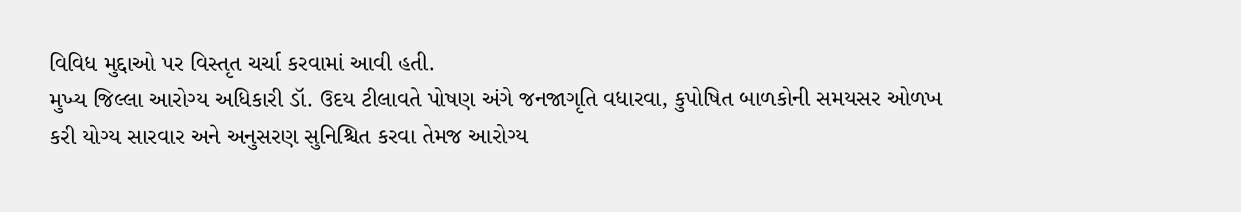વિવિધ મુદ્દાઓ પર વિસ્તૃત ચર્ચા કરવામાં આવી હતી.
મુખ્ય જિલ્લા આરોગ્ય અધિકારી ડૉ. ઉદય ટીલાવતે પોષણ અંગે જનજાગૃતિ વધારવા, કુપોષિત બાળકોની સમયસર ઓળખ કરી યોગ્ય સારવાર અને અનુસરણ સુનિશ્ચિત કરવા તેમજ આરોગ્ય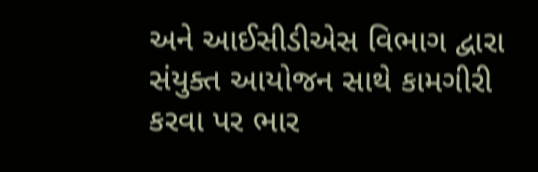અને આઈસીડીએસ વિભાગ દ્વારા સંયુક્ત આયોજન સાથે કામગીરી કરવા પર ભાર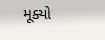મૂક્યો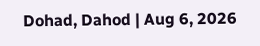Dohad, Dahod | Aug 6, 2026